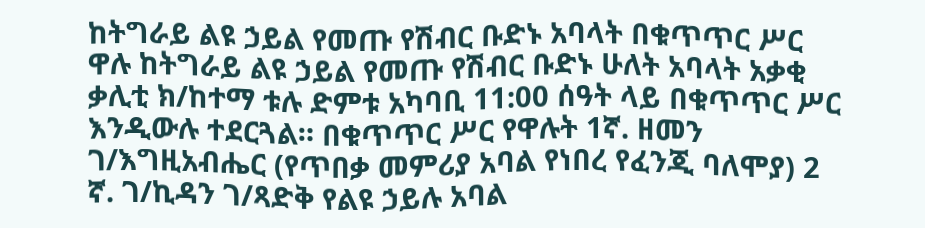ከትግራይ ልዩ ኃይል የመጡ የሽብር ቡድኑ አባላት በቁጥጥር ሥር ዋሉ ከትግራይ ልዩ ኃይል የመጡ የሽብር ቡድኑ ሁለት አባላት አቃቂ ቃሊቲ ክ/ከተማ ቱሉ ድምቱ አካባቢ 11:00 ሰዓት ላይ በቁጥጥር ሥር እንዲውሉ ተደርጓል። በቁጥጥር ሥር የዋሉት 1ኛ. ዘመን ገ/እግዚአብሔር (የጥበቃ መምሪያ አባል የነበረ የፈንጂ ባለሞያ) 2 ኛ. ገ/ኪዳን ገ/ጻድቅ የልዩ ኃይሉ አባል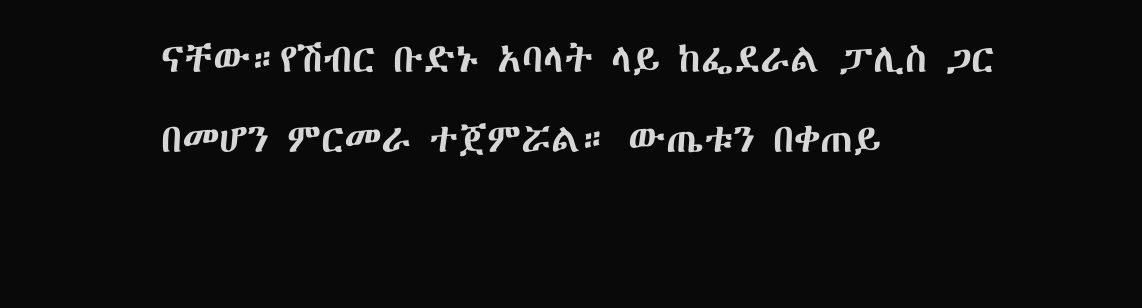ናቸው።የሽብር ቡድኑ አባላት ላይ ከፌደራል ፓሊስ ጋር በመሆን ምርመራ ተጀምሯል። ውጤቱን በቀጠይ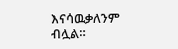እናሳዉቃለንም ብሏል።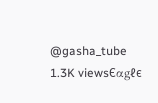@gasha_tube 1.3K viewsЄαgℓє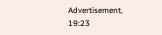Advertisement, 19:23